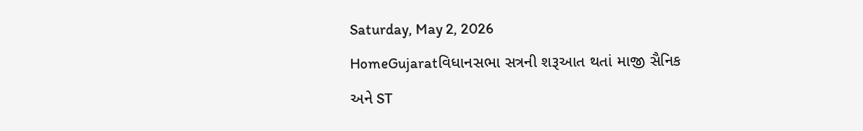Saturday, May 2, 2026
HomeGujaratવિધાનસભા સત્રની શરૂઆત થતાં માજી સૈનિક અને ST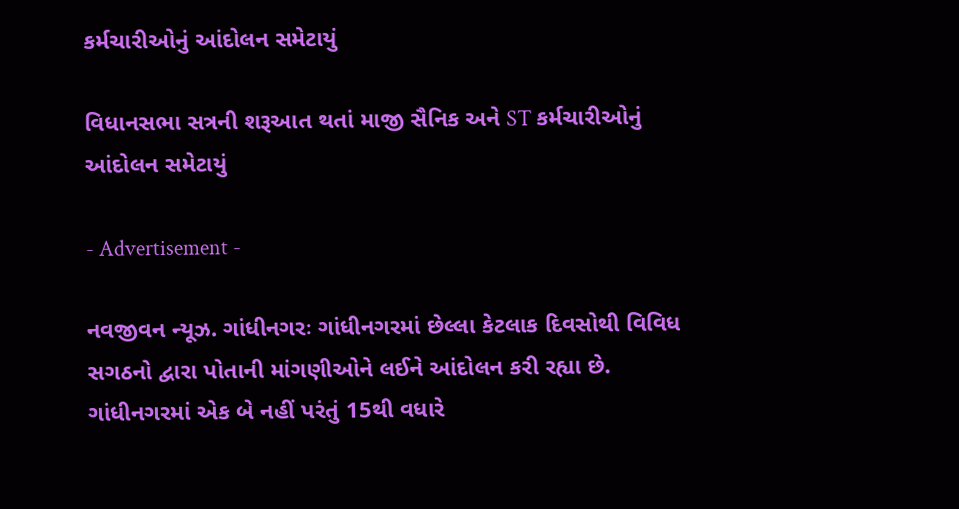કર્મચારીઓનું આંદોલન સમેટાયું

વિધાનસભા સત્રની શરૂઆત થતાં માજી સૈનિક અને ST કર્મચારીઓનું આંદોલન સમેટાયું

- Advertisement -

નવજીવન ન્યૂઝ. ગાંધીનગરઃ ગાંધીનગરમાં છેલ્લા કેટલાક દિવસોથી વિવિધ સગઠનો દ્વારા પોતાની માંગણીઓને લઈને આંદોલન કરી રહ્યા છે. ગાંધીનગરમાં એક બે નહીં પરંતું 15થી વધારે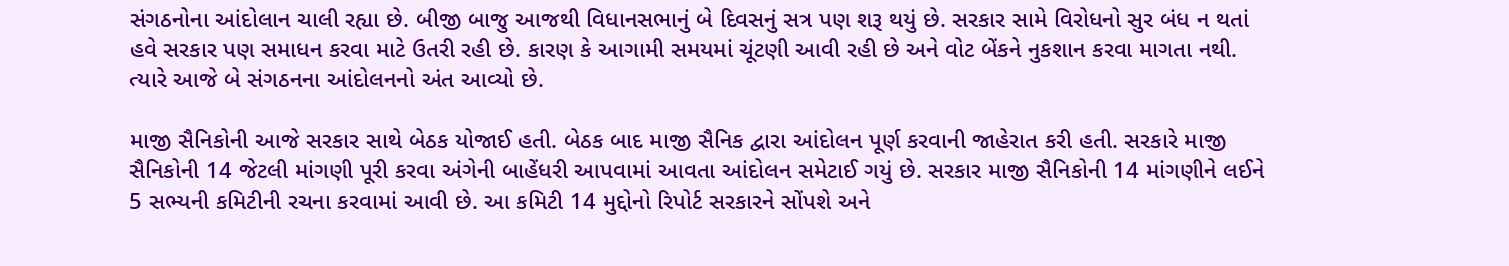સંગઠનોના આંદોલાન ચાલી રહ્યા છે. બીજી બાજુ આજથી વિધાનસભાનું બે દિવસનું સત્ર પણ શરૂ થયું છે. સરકાર સામે વિરોધનો સુર બંધ ન થતાં હવે સરકાર પણ સમાધન કરવા માટે ઉતરી રહી છે. કારણ કે આગામી સમયમાં ચૂંટણી આવી રહી છે અને વોટ બેંકને નુકશાન કરવા માગતા નથી. ત્યારે આજે બે સંગઠનના આંદોલનનો અંત આવ્યો છે.

માજી સૈનિકોની આજે સરકાર સાથે બેઠક યોજાઈ હતી. બેઠક બાદ માજી સૈનિક દ્વારા આંદોલન પૂર્ણ કરવાની જાહેરાત કરી હતી. સરકારે માજી સૈનિકોની 14 જેટલી માંગણી પૂરી કરવા અંગેની બાહેંધરી આપવામાં આવતા આંદોલન સમેટાઈ ગયું છે. સરકાર માજી સૈનિકોની 14 માંગણીને લઈને 5 સભ્યની કમિટીની રચના કરવામાં આવી છે. આ કમિટી 14 મુદ્દોનો રિપોર્ટ સરકારને સોંપશે અને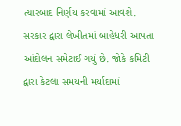ત્યારબાદ નિર્ણય કરવામાં આવશે. સરકાર દ્વારા લેખીતમાં બાહેધરી આપતા આંદોલન સમેટાઈ ગયું છે. જોકે કમિટી દ્વારા કેટલા સમયની મર્યાદામાં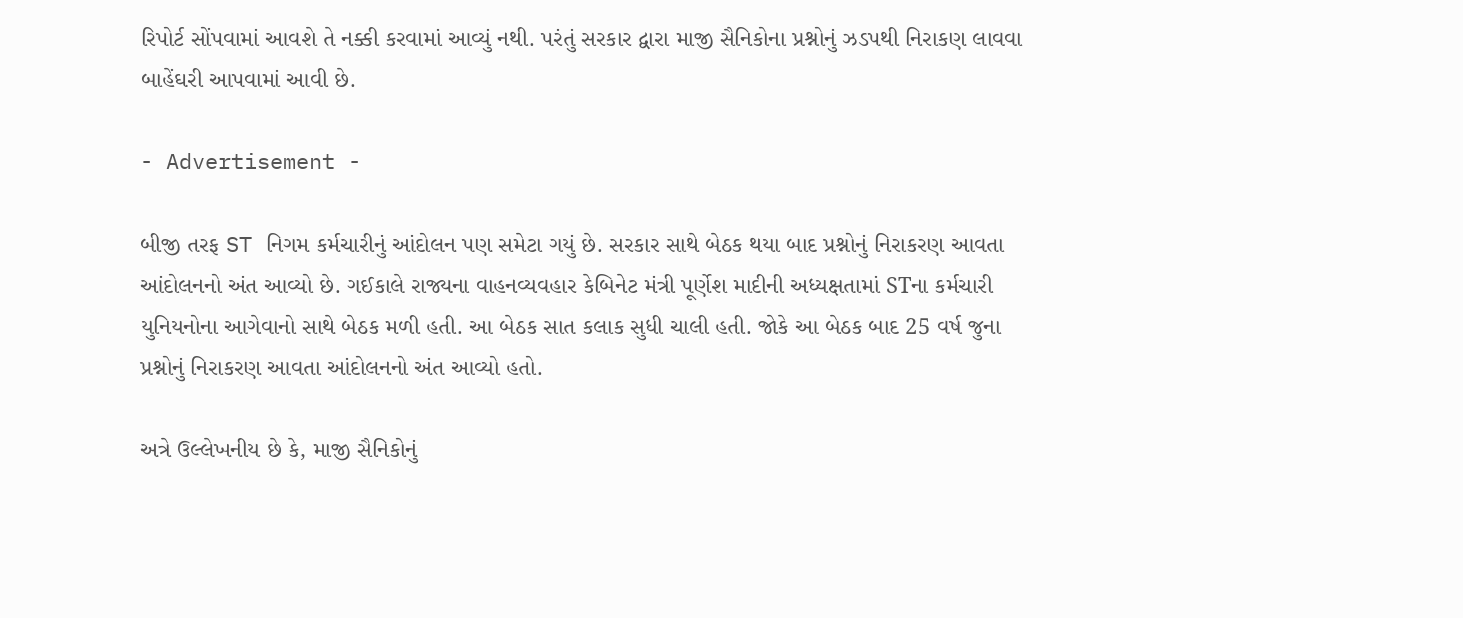રિપોર્ટ સોંપવામાં આવશે તે નક્કી કરવામાં આવ્યું નથી. પરંતું સરકાર દ્વારા માજી સૈનિકોના પ્રશ્નોનું ઝડપથી નિરાકણ લાવવા બાહેંઘરી આપવામાં આવી છે.

- Advertisement -

બીજી તરફ ST નિગમ કર્મચારીનું આંદોલન પણ સમેટા ગયું છે. સરકાર સાથે બેઠક થયા બાદ પ્રશ્નોનું નિરાકરણ આવતા આંદોલનનો અંત આવ્યો છે. ગઈકાલે રાજ્યના વાહનવ્યવહાર કેબિનેટ મંત્રી પૂર્ણેશ માદીની અધ્યક્ષતામાં STના કર્મચારી યુનિયનોના આગેવાનો સાથે બેઠક મળી હતી. આ બેઠક સાત કલાક સુધી ચાલી હતી. જોકે આ બેઠક બાદ 25 વર્ષ જુના પ્રશ્નોનું નિરાકરણ આવતા આંદોલનનો અંત આવ્યો હતો.

અત્રે ઉલ્લેખનીય છે કે, માજી સૈનિકોનું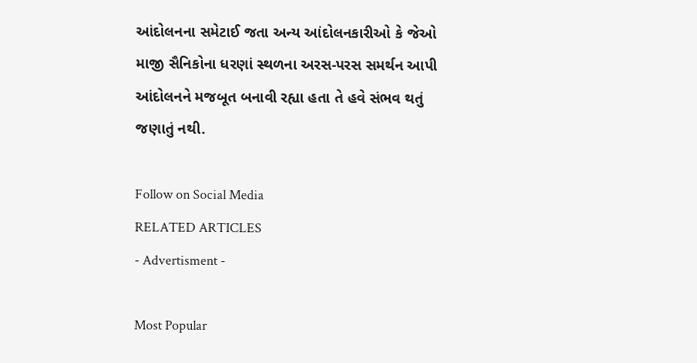આંદોલનના સમેટાઈ જતા અન્ય આંદોલનકારીઓ કે જેઓ માજી સૈનિકોના ધરણાં સ્થળના અરસ-પરસ સમર્થન આપી આંદોલનને મજબૂત બનાવી રહ્યા હતા તે હવે સંભવ થતું જણાતું નથી.

Follow on Social Media
RELATED ARTICLES
- Advertisment -

Most Popular